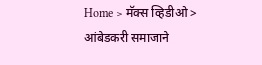Home > मॅक्स व्हिडीओ > आंबेडकरी समाजाने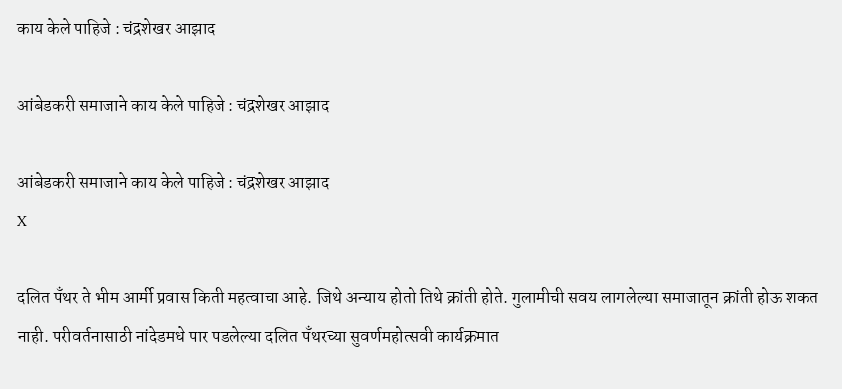काय केले पाहिजे : चंद्रशेखर आझाद

आंबेडकरी समाजाने काय केले पाहिजे : चंद्रशेखर आझाद

आंबेडकरी समाजाने काय केले पाहिजे : चंद्रशेखर आझाद
X

दलित पँथर ते भीम आर्मी प्रवास किती महत्वाचा आहे. जिथे अन्याय होतो तिथे क्रांती होते. गुलामीची सवय लागलेल्या समाजातून क्रांती होऊ शकत नाही. परीवर्तनासाठी नांदेडमधे पार पडलेल्या दलित पॅंथरच्या सुवर्णमहोत्सवी कार्यक्रमात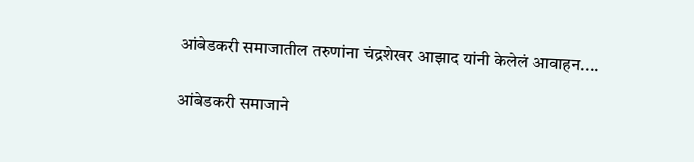आंबेडकरी समाजातील तरुणांना चंद्रशेखर आझाद यांनी केलेलं आवाहन....

आंबेडकरी समाजाने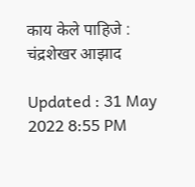काय केले पाहिजे : चंद्रशेखर आझाद

Updated : 31 May 2022 8:55 PM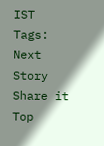IST
Tags:
Next Story
Share it
Top